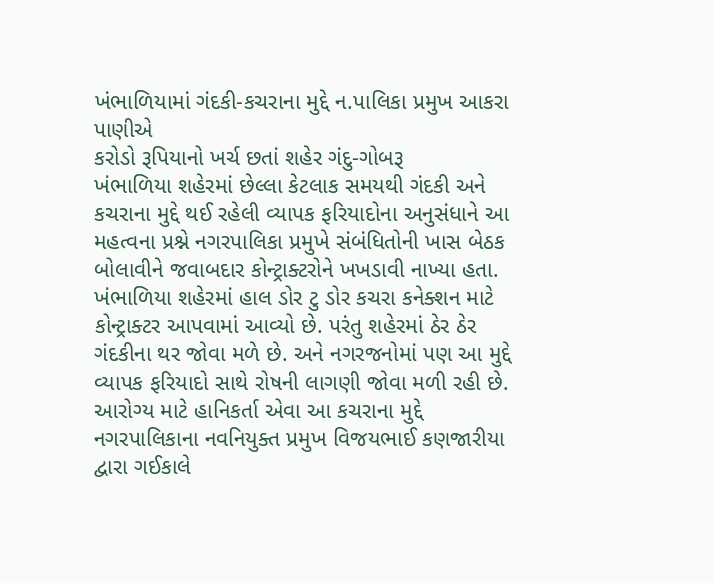ખંભાળિયામાં ગંદકી-કચરાના મુદ્દે ન.પાલિકા પ્રમુખ આકરા પાણીએ
કરોડો રૂપિયાનો ખર્ચ છતાં શહેર ગંદુ-ગોબરૂ
ખંભાળિયા શહેરમાં છેલ્લા કેટલાક સમયથી ગંદકી અને કચરાના મુદ્દે થઈ રહેલી વ્યાપક ફરિયાદોના અનુસંધાને આ મહત્વના પ્રશ્ને નગરપાલિકા પ્રમુખે સંબંધિતોની ખાસ બેઠક બોલાવીને જવાબદાર કોન્ટ્રાક્ટરોને ખખડાવી નાખ્યા હતા.
ખંભાળિયા શહેરમાં હાલ ડોર ટુ ડોર કચરા કનેક્શન માટે કોન્ટ્રાક્ટર આપવામાં આવ્યો છે. પરંતુ શહેરમાં ઠેર ઠેર ગંદકીના થર જોવા મળે છે. અને નગરજનોમાં પણ આ મુદ્દે વ્યાપક ફરિયાદો સાથે રોષની લાગણી જોવા મળી રહી છે.
આરોગ્ય માટે હાનિકર્તા એવા આ કચરાના મુદ્દે નગરપાલિકાના નવનિયુક્ત પ્રમુખ વિજયભાઈ કણજારીયા દ્વારા ગઈકાલે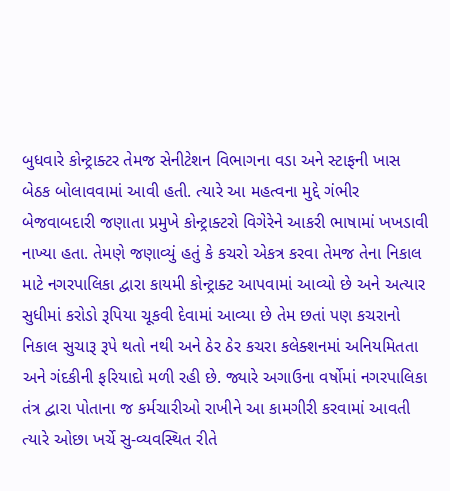બુધવારે કોન્ટ્રાક્ટર તેમજ સેનીટેશન વિભાગના વડા અને સ્ટાફની ખાસ બેઠક બોલાવવામાં આવી હતી. ત્યારે આ મહત્વના મુદ્દે ગંભીર બેજવાબદારી જણાતા પ્રમુખે કોન્ટ્રાક્ટરો વિગેરેને આકરી ભાષામાં ખખડાવી નાખ્યા હતા. તેમણે જણાવ્યું હતું કે કચરો એકત્ર કરવા તેમજ તેના નિકાલ માટે નગરપાલિકા દ્વારા કાયમી કોન્ટ્રાક્ટ આપવામાં આવ્યો છે અને અત્યાર સુધીમાં કરોડો રૂપિયા ચૂકવી દેવામાં આવ્યા છે તેમ છતાં પણ કચરાનો નિકાલ સુચારૂ રૂપે થતો નથી અને ઠેર ઠેર કચરા કલેક્શનમાં અનિયમિતતા અને ગંદકીની ફરિયાદો મળી રહી છે. જ્યારે અગાઉના વર્ષોમાં નગરપાલિકા તંત્ર દ્વારા પોતાના જ કર્મચારીઓ રાખીને આ કામગીરી કરવામાં આવતી ત્યારે ઓછા ખર્ચે સુ-વ્યવસ્થિત રીતે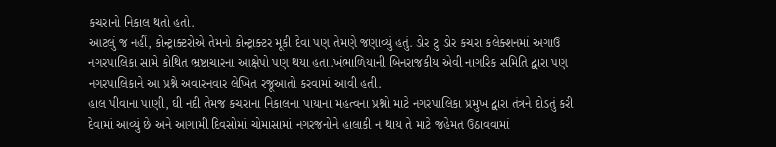કચરાનો નિકાલ થતો હતો.
આટલું જ નહીં, કોન્ટ્રાક્ટરોએ તેમનો કોન્ટ્રાક્ટર મૂકી દેવા પણ તેમણે જણાવ્યું હતું. ડોર ટુ ડોર કચરા કલેક્શનમાં અગાઉ નગરપાલિકા સામે કોથિત ભ્રષ્ટાચારના આક્ષેપો પણ થયા હતા.ખંભાળિયાની બિનરાજકીય એવી નાગરિક સમિતિ દ્વારા પણ નગરપાલિકાને આ પ્રશ્ને અવારનવાર લેખિત રજૂઆતો કરવામાં આવી હતી.
હાલ પીવાના પાણી, ઘી નદી તેમજ કચરાના નિકાલના પાયાના મહત્વના પ્રશ્નો માટે નગરપાલિકા પ્રમુખ દ્વારા તંત્રને દોડતું કરી દેવામાં આવ્યું છે અને આગામી દિવસોમાં ચોમાસામાં નગરજનોને હાલાકી ન થાય તે માટે જહેમત ઉઠાવવામાં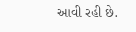આવી રહી છે.